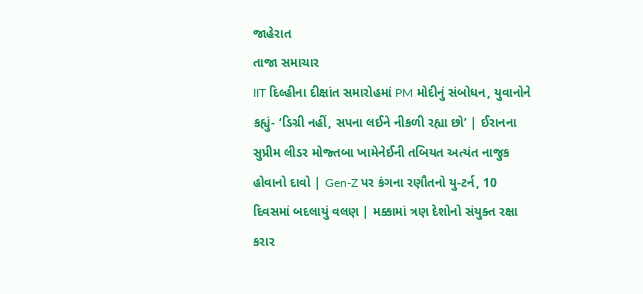જાહેરાત
તાજા સમાચાર
IIT દિલ્હીના દીક્ષાંત સમારોહમાં PM મોદીનું સંબોધન, યુવાનોને કહ્યું- ‘ડિગ્રી નહીં, સપના લઈને નીકળી રહ્યા છો’ | ઈરાનના સુપ્રીમ લીડર મોજ્તબા ખામેનેઈની તબિયત અત્યંત નાજુક હોવાનો દાવો | Gen-Z પર કંગના રણૌતનો યુ-ટર્ન, 10 દિવસમાં બદલાયું વલણ | મક્કામાં ત્રણ દેશોનો સંયુક્ત રક્ષા કરાર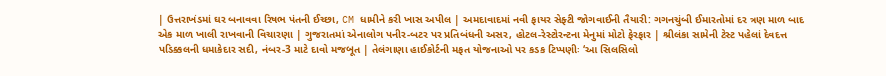| ઉત્તરાખંડમાં ઘર બનાવવા રિષભ પંતની ઈચ્છા, CM ધામીને કરી ખાસ અપીલ | અમદાવાદમાં નવી ફાયર સેફ્ટી જોગવાઈની તૈયારી: ગગનચુંબી ઈમારતોમાં દર ત્રણ માળ બાદ એક માળ ખાલી રાખવાની વિચારણા | ગુજરાતમાં એનાલોગ પનીર-બટર પર પ્રતિબંધની અસર, હોટલ-રેસ્ટોરન્ટના મેનુમાં મોટો ફેરફાર | શ્રીલંકા સામેની ટેસ્ટ પહેલાં દેવદત્ત પડિક્કલની ધમાકેદાર સદી, નંબર-3 માટે દાવો મજબૂત | તેલંગાણા હાઈકોર્ટની મફત યોજનાઓ પર કડક ટિપ્પણીઃ ‘આ સિલસિલો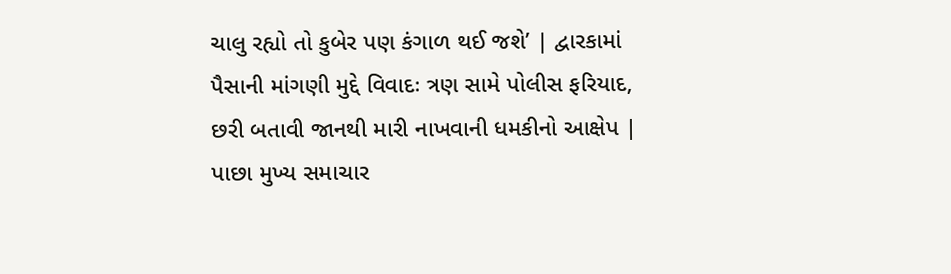ચાલુ રહ્યો તો કુબેર પણ કંગાળ થઈ જશે’ | દ્વારકામાં પૈસાની માંગણી મુદ્દે વિવાદઃ ત્રણ સામે પોલીસ ફરિયાદ, છરી બતાવી જાનથી મારી નાખવાની ધમકીનો આક્ષેપ |
પાછા મુખ્ય સમાચાર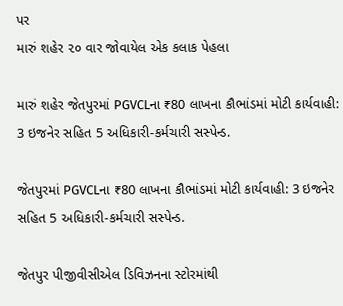પર
મારું શહેર ૨૦ વાર જોવાયેલ એક કલાક પેહલા

મારું શહેર જેતપુરમાં PGVCLના ₹80 લાખના કૌભાંડમાં મોટી કાર્યવાહી: 3 ઇજનેર સહિત 5 અધિકારી-કર્મચારી સસ્પેન્ડ.

જેતપુરમાં PGVCLના ₹80 લાખના કૌભાંડમાં મોટી કાર્યવાહી: 3 ઇજનેર સહિત 5 અધિકારી-કર્મચારી સસ્પેન્ડ.

જેતપુર પીજીવીસીએલ ડિવિઝનના સ્ટોરમાંથી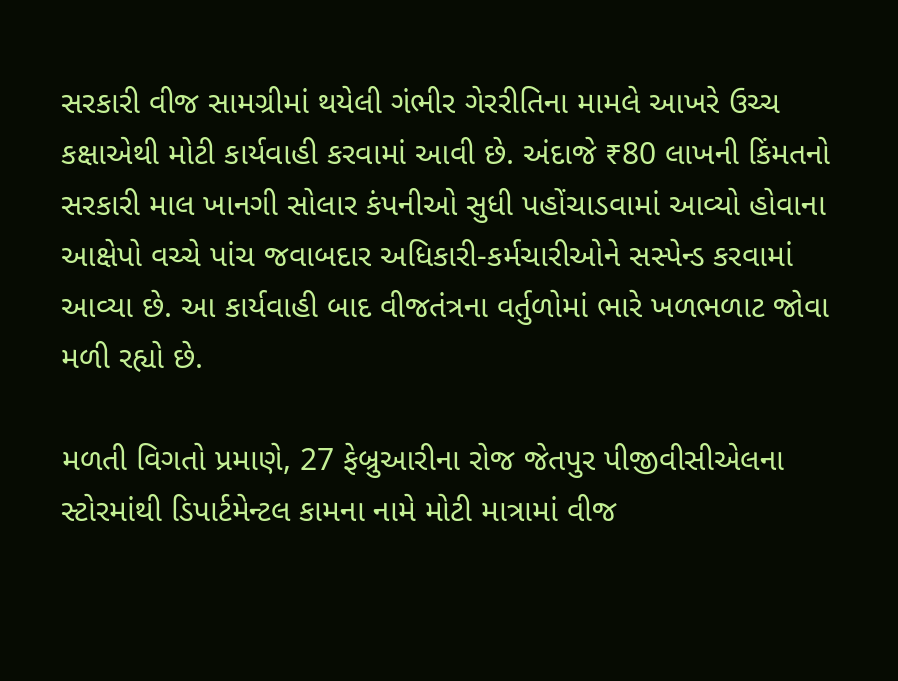સરકારી વીજ સામગ્રીમાં થયેલી ગંભીર ગેરરીતિના મામલે આખરે ઉચ્ચ કક્ષાએથી મોટી કાર્યવાહી કરવામાં આવી છે. અંદાજે ₹80 લાખની કિંમતનો સરકારી માલ ખાનગી સોલાર કંપનીઓ સુધી પહોંચાડવામાં આવ્યો હોવાના આક્ષેપો વચ્ચે પાંચ જવાબદાર અધિકારી-કર્મચારીઓને સસ્પેન્ડ કરવામાં આવ્યા છે. આ કાર્યવાહી બાદ વીજતંત્રના વર્તુળોમાં ભારે ખળભળાટ જોવા મળી રહ્યો છે.

મળતી વિગતો પ્રમાણે, 27 ફેબ્રુઆરીના રોજ જેતપુર પીજીવીસીએલના સ્ટોરમાંથી ડિપાર્ટમેન્ટલ કામના નામે મોટી માત્રામાં વીજ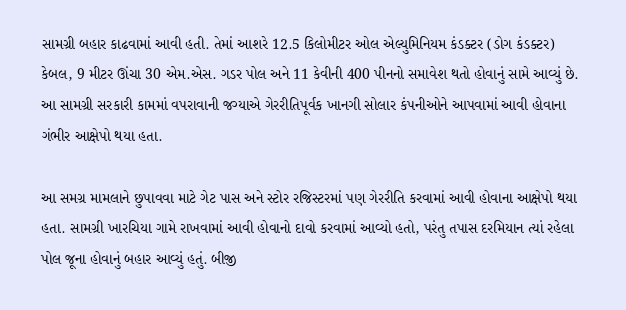સામગ્રી બહાર કાઢવામાં આવી હતી. તેમાં આશરે 12.5 કિલોમીટર ઓલ એલ્યુમિનિયમ કંડક્ટર (ડોગ કંડક્ટર) કેબલ, 9 મીટર ઊંચા 30 એમ.એસ. ગડર પોલ અને 11 કેવીની 400 પીનનો સમાવેશ થતો હોવાનું સામે આવ્યું છે. આ સામગ્રી સરકારી કામમાં વપરાવાની જગ્યાએ ગેરરીતિપૂર્વક ખાનગી સોલાર કંપનીઓને આપવામાં આવી હોવાના ગંભીર આક્ષેપો થયા હતા.

આ સમગ્ર મામલાને છુપાવવા માટે ગેટ પાસ અને સ્ટોર રજિસ્ટરમાં પણ ગેરરીતિ કરવામાં આવી હોવાના આક્ષેપો થયા હતા. સામગ્રી ખારચિયા ગામે રાખવામાં આવી હોવાનો દાવો કરવામાં આવ્યો હતો, પરંતુ તપાસ દરમિયાન ત્યાં રહેલા પોલ જૂના હોવાનું બહાર આવ્યું હતું. બીજી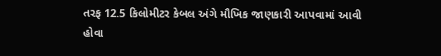તરફ 12.5 કિલોમીટર કેબલ અંગે મૌખિક જાણકારી આપવામાં આવી હોવા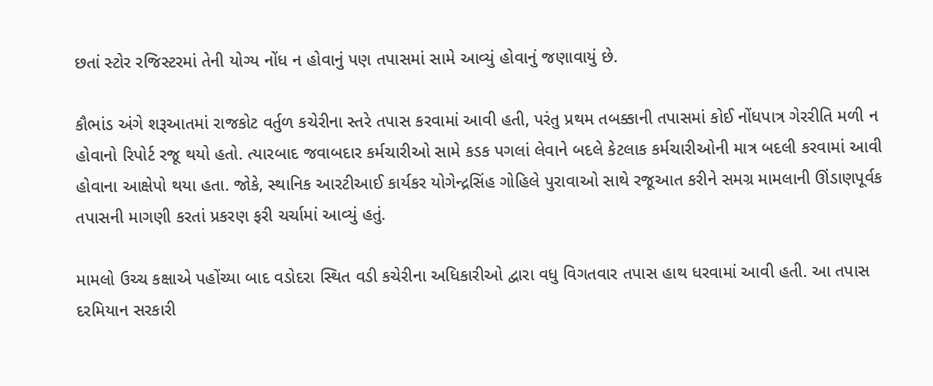છતાં સ્ટોર રજિસ્ટરમાં તેની યોગ્ય નોંધ ન હોવાનું પણ તપાસમાં સામે આવ્યું હોવાનું જણાવાયું છે.

કૌભાંડ અંગે શરૂઆતમાં રાજકોટ વર્તુળ કચેરીના સ્તરે તપાસ કરવામાં આવી હતી, પરંતુ પ્રથમ તબક્કાની તપાસમાં કોઈ નોંધપાત્ર ગેરરીતિ મળી ન હોવાનો રિપોર્ટ રજૂ થયો હતો. ત્યારબાદ જવાબદાર કર્મચારીઓ સામે કડક પગલાં લેવાને બદલે કેટલાક કર્મચારીઓની માત્ર બદલી કરવામાં આવી હોવાના આક્ષેપો થયા હતા. જોકે, સ્થાનિક આરટીઆઈ કાર્યકર યોગેન્દ્રસિંહ ગોહિલે પુરાવાઓ સાથે રજૂઆત કરીને સમગ્ર મામલાની ઊંડાણપૂર્વક તપાસની માગણી કરતાં પ્રકરણ ફરી ચર્ચામાં આવ્યું હતું.

મામલો ઉચ્ચ કક્ષાએ પહોંચ્યા બાદ વડોદરા સ્થિત વડી કચેરીના અધિકારીઓ દ્વારા વધુ વિગતવાર તપાસ હાથ ધરવામાં આવી હતી. આ તપાસ દરમિયાન સરકારી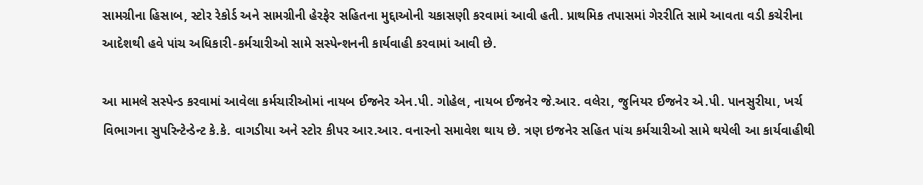સામગ્રીના હિસાબ, સ્ટોર રેકોર્ડ અને સામગ્રીની હેરફેર સહિતના મુદ્દાઓની ચકાસણી કરવામાં આવી હતી. પ્રાથમિક તપાસમાં ગેરરીતિ સામે આવતા વડી કચેરીના આદેશથી હવે પાંચ અધિકારી-કર્મચારીઓ સામે સસ્પેન્શનની કાર્યવાહી કરવામાં આવી છે.

આ મામલે સસ્પેન્ડ કરવામાં આવેલા કર્મચારીઓમાં નાયબ ઈજનેર એન.પી. ગોહેલ, નાયબ ઈજનેર જે.આર. વલેરા, જુનિયર ઈજનેર એ.પી. પાનસુરીયા, ખર્ચ વિભાગના સુપરિન્ટેન્ડેન્ટ કે.કે. વાગડીયા અને સ્ટોર કીપર આર.આર. વનારનો સમાવેશ થાય છે. ત્રણ ઇજનેર સહિત પાંચ કર્મચારીઓ સામે થયેલી આ કાર્યવાહીથી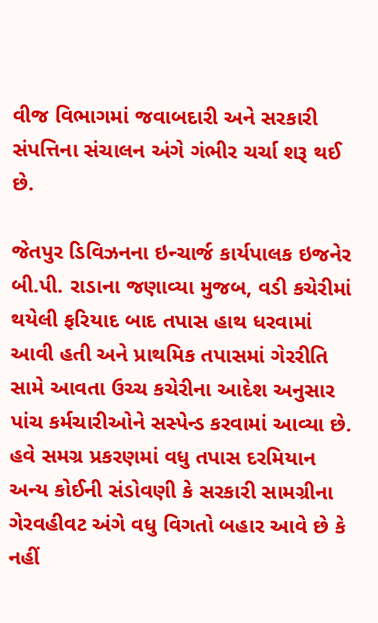વીજ વિભાગમાં જવાબદારી અને સરકારી સંપત્તિના સંચાલન અંગે ગંભીર ચર્ચા શરૂ થઈ છે.

જેતપુર ડિવિઝનના ઇન્ચાર્જ કાર્યપાલક ઇજનેર બી.પી. રાડાના જણાવ્યા મુજબ, વડી કચેરીમાં થયેલી ફરિયાદ બાદ તપાસ હાથ ધરવામાં આવી હતી અને પ્રાથમિક તપાસમાં ગેરરીતિ સામે આવતા ઉચ્ચ કચેરીના આદેશ અનુસાર પાંચ કર્મચારીઓને સસ્પેન્ડ કરવામાં આવ્યા છે. હવે સમગ્ર પ્રકરણમાં વધુ તપાસ દરમિયાન અન્ય કોઈની સંડોવણી કે સરકારી સામગ્રીના ગેરવહીવટ અંગે વધુ વિગતો બહાર આવે છે કે નહીં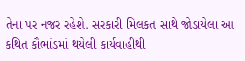તેના પર નજર રહેશે. સરકારી મિલકત સાથે જોડાયેલા આ કથિત કૌભાંડમાં થયેલી કાર્યવાહીથી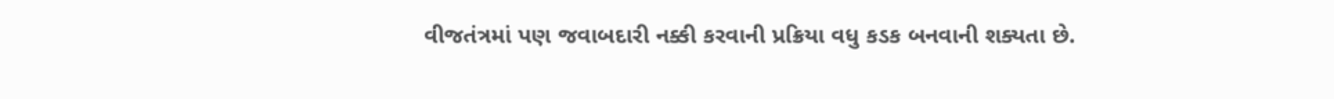વીજતંત્રમાં પણ જવાબદારી નક્કી કરવાની પ્રક્રિયા વધુ કડક બનવાની શક્યતા છે.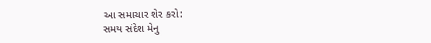આ સમાચાર શેર કરો:
સમય સંદેશ મેનુ